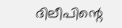ദിലീപിന്റെ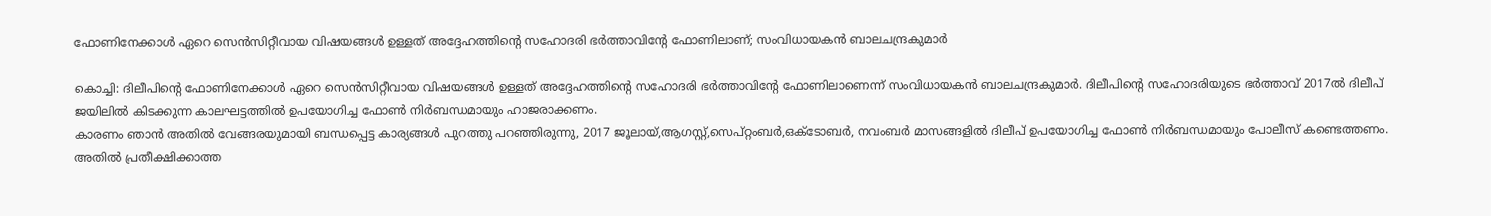ഫോണിനേക്കാള്‍ ഏറെ സെന്‍സിറ്റീവായ വിഷയങ്ങള്‍ ഉള്ളത് അദ്ദേഹത്തിന്റെ സഹോദരി ഭര്‍ത്താവിന്റേ ഫോണിലാണ്; സംവിധായകന്‍ ബാലചന്ദ്രകുമാര്‍

കൊച്ചി: ദിലീപിന്റെ ഫോണിനേക്കാള്‍ ഏറെ സെന്‍സിറ്റീവായ വിഷയങ്ങള്‍ ഉള്ളത് അദ്ദേഹത്തിന്റെ സഹോദരി ഭര്‍ത്താവിന്റേ ഫോണിലാണെന്ന് സംവിധായകന്‍ ബാലചന്ദ്രകുമാര്‍. ദിലീപിന്റെ സഹോദരിയുടെ ഭര്‍ത്താവ് 2017ല്‍ ദിലീപ് ജയിലില്‍ കിടക്കുന്ന കാലഘട്ടത്തില്‍ ഉപയോഗിച്ച ഫോണ്‍ നിര്‍ബന്ധമായും ഹാജരാക്കണം.
കാരണം ഞാന്‍ അതില്‍ വേങ്ങരയുമായി ബന്ധപ്പെട്ട കാര്യങ്ങള്‍ പുറത്തു പറഞ്ഞിരുന്നു, 2017 ജൂലായ്,ആഗസ്റ്റ്,സെപ്റ്റംബര്‍,ഒക്ടോബര്‍, നവംബര്‍ മാസങ്ങളില്‍ ദിലീപ് ഉപയോഗിച്ച ഫോണ്‍ നിര്‍ബന്ധമായും പോലീസ് കണ്ടെത്തണം. അതില്‍ പ്രതീക്ഷിക്കാത്ത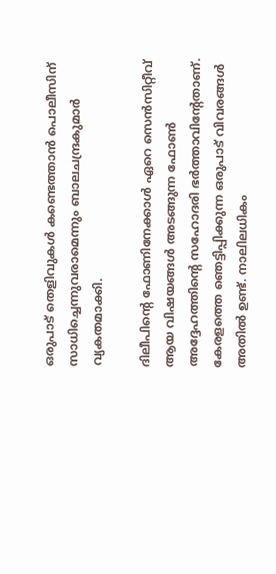ഒരുപാട് തെളിവുകള്‍ കണ്ടെത്താന്‍ പൊലീസിന് സാധിച്ചെന്നുവരാമെന്നും ബാലചന്ദ്രകുമാര്‍ വ്യകതമാക്കി.

ദിലീപിന്റെ ഫോണിനേക്കാള്‍ ഏറെ സെന്‍സിറ്റീവ് ആയ വിഷയങ്ങള്‍ അടങ്ങുന്ന ഫോണ്‍ അദ്ദേഹത്തിന്റെ സഹോദരി ഭര്‍ത്താവിന്റേതാണ്. കേരളത്തെ ഞെട്ടിപ്പിക്കുന്ന ഒരുപാട് വിവരങ്ങള്‍ അതില്‍ ഉണ്ട്. നാലിലധികം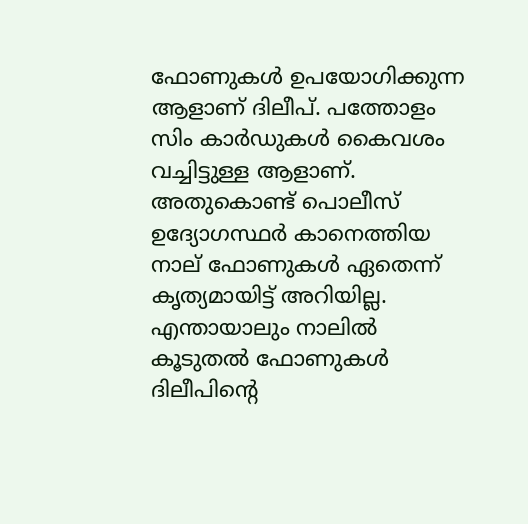ഫോണുകള്‍ ഉപയോഗിക്കുന്ന ആളാണ് ദിലീപ്. പത്തോളം സിം കാര്‍ഡുകള്‍ കൈവശം വച്ചിട്ടുള്ള ആളാണ്. അതുകൊണ്ട് പൊലീസ് ഉദ്യോഗസ്ഥര്‍ കാനെത്തിയ നാല് ഫോണുകള്‍ ഏതെന്ന് കൃത്യമായിട്ട് അറിയില്ല. എന്തായാലും നാലില്‍ കൂടുതല്‍ ഫോണുകള്‍ ദിലീപിന്റെ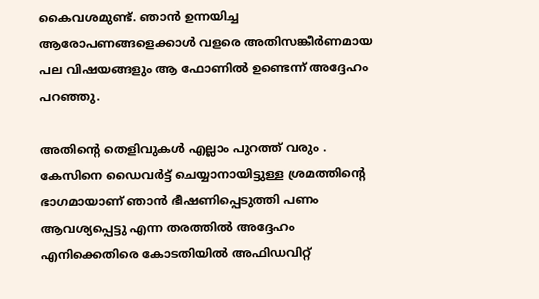കൈവശമുണ്ട്. ഞാന്‍ ഉന്നയിച്ച ആരോപണങ്ങളെക്കാള്‍ വളരെ അതിസങ്കീര്‍ണമായ പല വിഷയങ്ങളും ആ ഫോണില്‍ ഉണ്ടെന്ന് അദ്ദേഹം പറഞ്ഞു.

അതിന്റെ തെളിവുകള്‍ എല്ലാം പുറത്ത് വരും . കേസിനെ ഡൈവര്‍ട്ട് ചെയ്യാനായിട്ടുള്ള ശ്രമത്തിന്റെ ഭാഗമായാണ് ഞാന്‍ ഭീഷണിപ്പെടുത്തി പണം ആവശ്യപ്പെട്ടു എന്ന തരത്തില്‍ അദ്ദേഹം എനിക്കെതിരെ കോടതിയില്‍ അഫിഡവിറ്റ്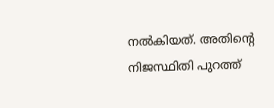നല്‍കിയത്. അതിന്റെ നിജസ്ഥിതി പുറത്ത്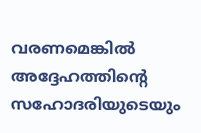വരണമെങ്കില്‍ അദ്ദേഹത്തിന്റെ സഹോദരിയുടെയും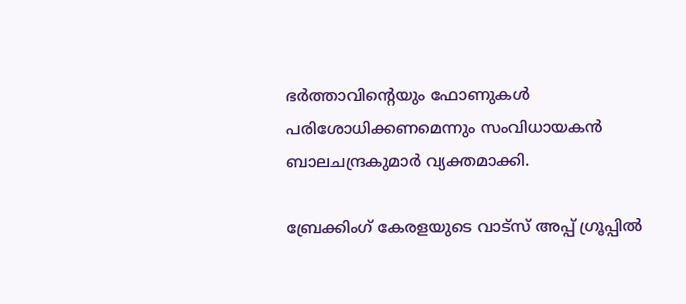ഭര്‍ത്താവിന്റെയും ഫോണുകള്‍ പരിശോധിക്കണമെന്നും സംവിധായകന്‍ ബാലചന്ദ്രകുമാര്‍ വ്യക്തമാക്കി.

ബ്രേക്കിംഗ് കേരളയുടെ വാട്സ് അപ്പ് ഗ്രൂപ്പിൽ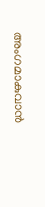അംഗമാകുവാൻ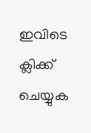ഇവിടെ ക്ലിക്ക് ചെയ്യുക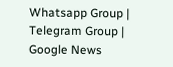Whatsapp Group | Telegram Group | Google News